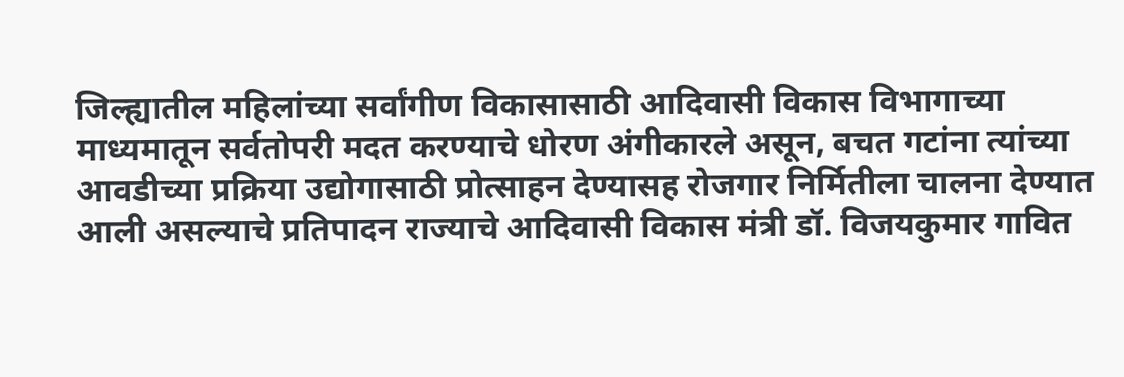जिल्ह्यातील महिलांच्या सर्वांगीण विकासासाठी आदिवासी विकास विभागाच्या माध्यमातून सर्वतोपरी मदत करण्याचे धोरण अंगीकारले असून, बचत गटांना त्यांच्या आवडीच्या प्रक्रिया उद्योगासाठी प्रोत्साहन देण्यासह रोजगार निर्मितीला चालना देण्यात आली असल्याचे प्रतिपादन राज्याचे आदिवासी विकास मंत्री डॉ. विजयकुमार गावित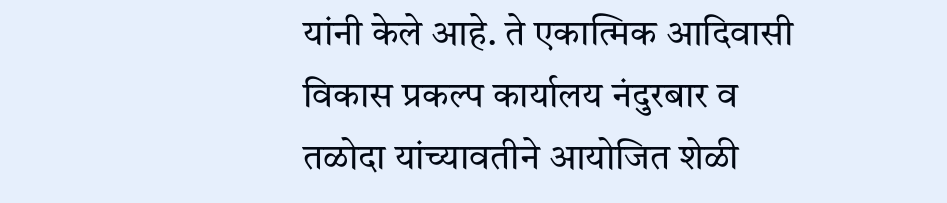यांनी केले आहे. ते एकात्मिक आदिवासी विकास प्रकल्प कार्यालय नंदुरबार व तळोदा यांच्यावतीने आयोजित शेळी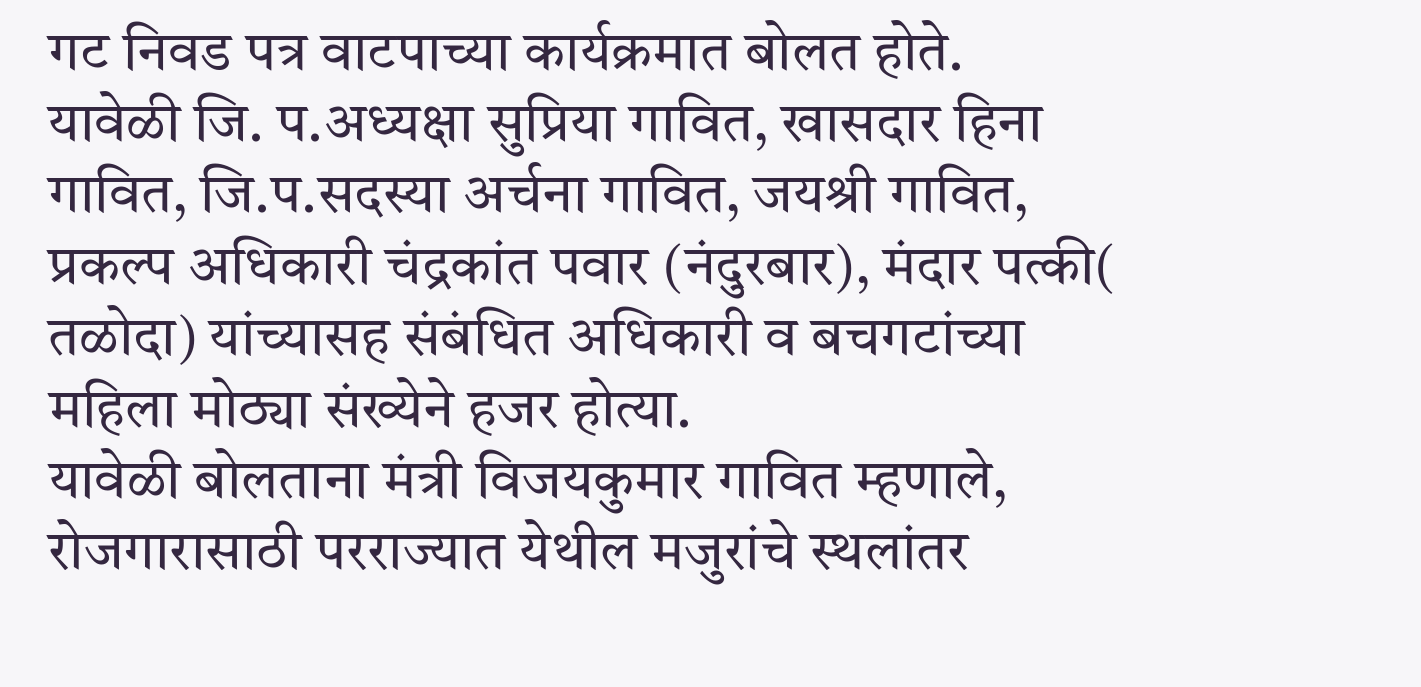गट निवड पत्र वाटपाच्या कार्यक्रमात बोलत होते.
यावेळी जि. प.अध्यक्षा सुप्रिया गावित, खासदार हिना गावित, जि.प.सदस्या अर्चना गावित, जयश्री गावित, प्रकल्प अधिकारी चंद्रकांत पवार (नंदुरबार), मंदार पत्की( तळोदा) यांच्यासह संबंधित अधिकारी व बचगटांच्या महिला मोठ्या संख्येने हजर होत्या.
यावेळी बोलताना मंत्री विजयकुमार गावित म्हणाले, रोजगारासाठी परराज्यात येथील मजुरांचे स्थलांतर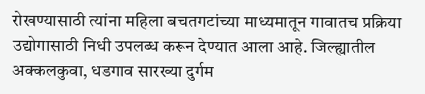रोखण्यासाठी त्यांना महिला बचतगटांच्या माध्यमातून गावातच प्रक्रिया उद्योगासाठी निधी उपलब्ध करून देण्यात आला आहे. जिल्ह्यातील अक्कलकुवा, धडगाव सारख्या दुर्गम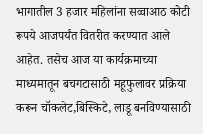भागातील 3 हजार महिलांना सव्वाआठ कोटी रूपये आजपर्यंत वितरीत करण्यात आले आहेत. तसेच आज या कार्यक्रमाच्या माध्यमातून बचगटासाठी महूफुलावर प्रक्रिया करून चॉकलेट,बिस्किटे, लाडू बनविण्यासाठी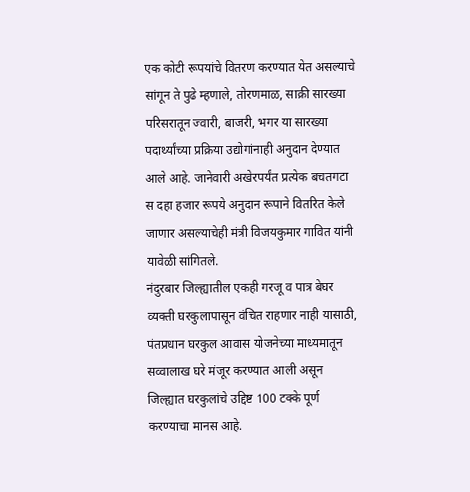एक कोटी रूपयांचे वितरण करण्यात येत असल्याचे सांगून ते पुढे म्हणाले, तोरणमाळ, साक्री सारख्या परिसरातून ज्वारी, बाजरी, भगर या सारख्या पदार्थ्यांच्या प्रक्रिया उद्योगांनाही अनुदान देण्यात आले आहे. जानेवारी अखेरपर्यंत प्रत्येक बचतगटा स दहा हजार रूपये अनुदान रूपाने वितरित केले जाणार असल्याचेही मंत्री विजयकुमार गावित यांनी यावेळी सांगितले.
नंदुरबार जिल्ह्यातील एकही गरजू व पात्र बेघर व्यक्ती घरकुलापासून वंचित राहणार नाही यासाठी, पंतप्रधान घरकुल आवास योजनेच्या माध्यमातून सव्वालाख घरे मंजूर करण्यात आली असून जिल्ह्यात घरकुलांचे उद्दिष्ट 100 टक्के पूर्ण करण्याचा मानस आहे.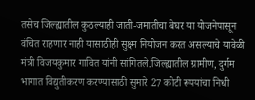तसेच जिल्ह्यातील कुठल्याही जाती-जमातीचा बेघर या योजनेपासून वंचित राहणार नाही यासाठीही सुक्ष्म नियोजन करत असल्याचे यावेळी मंत्री विजयकुमार गावित यांनी सांगितले.जिल्ह्यातील ग्रामीण, दुर्गम भागात विद्युतीकरण करण्यासाठी सुमारे 27 कोटी रूपयांचा निधी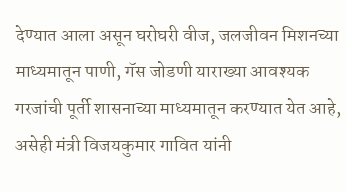देण्यात आला असून घरोघरी वीज, जलजीवन मिशनच्या माध्यमातून पाणी, गॅस जोडणी याराख्या आवश्यक गरजांची पूर्ती शासनाच्या माध्यमातून करण्यात येत आहे, असेही मंत्री विजयकुमार गावित यांनी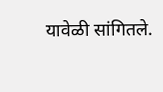यावेळी सांगितले.